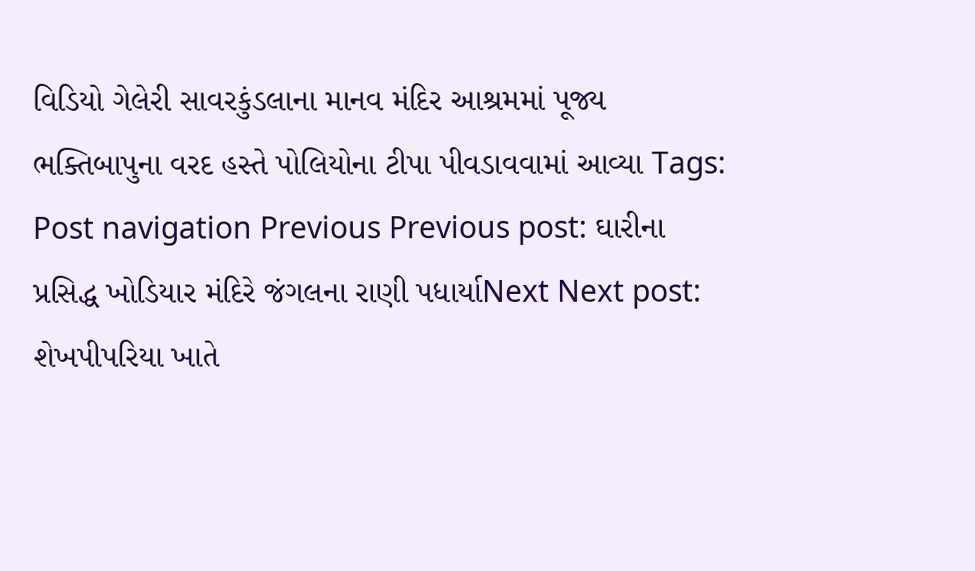વિડિયો ગેલેરી સાવરકુંડલાના માનવ મંદિર આશ્રમમાં પૂજ્ય ભક્તિબાપુના વરદ હસ્તે પોલિયોના ટીપા પીવડાવવામાં આવ્યા Tags: Post navigation Previous Previous post: ઘારીના પ્રસિદ્ધ ખોડિયાર મંદિરે જંગલના રાણી પધાર્યાNext Next post: શેખપીપરિયા ખાતે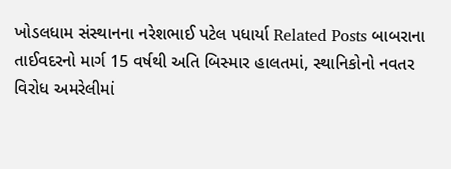ખોડલધામ સંસ્થાનના નરેશભાઈ પટેલ પધાર્યા Related Posts બાબરાના તાઈવદરનો માર્ગ 15 વર્ષથી અતિ બિસ્માર હાલતમાં, સ્થાનિકોનો નવતર વિરોધ અમરેલીમાં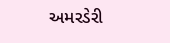અમરડેરી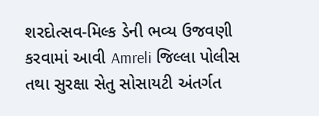શરદોત્સવ-મિલ્ક ડેની ભવ્ય ઉજવણી કરવામાં આવી Amreli જિલ્લા પોલીસ તથા સુરક્ષા સેતુ સોસાયટી અંતર્ગત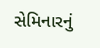સેમિનારનું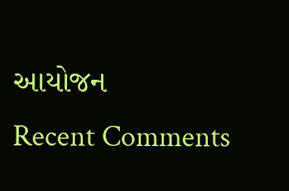આયોજન
Recent Comments